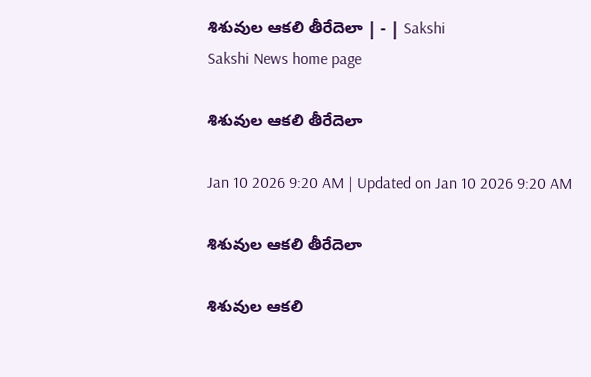శిశువుల ఆకలి తీరేదెలా | - | Sakshi
Sakshi News home page

శిశువుల ఆకలి తీరేదెలా

Jan 10 2026 9:20 AM | Updated on Jan 10 2026 9:20 AM

శిశువుల ఆకలి తీరేదెలా

శిశువుల ఆకలి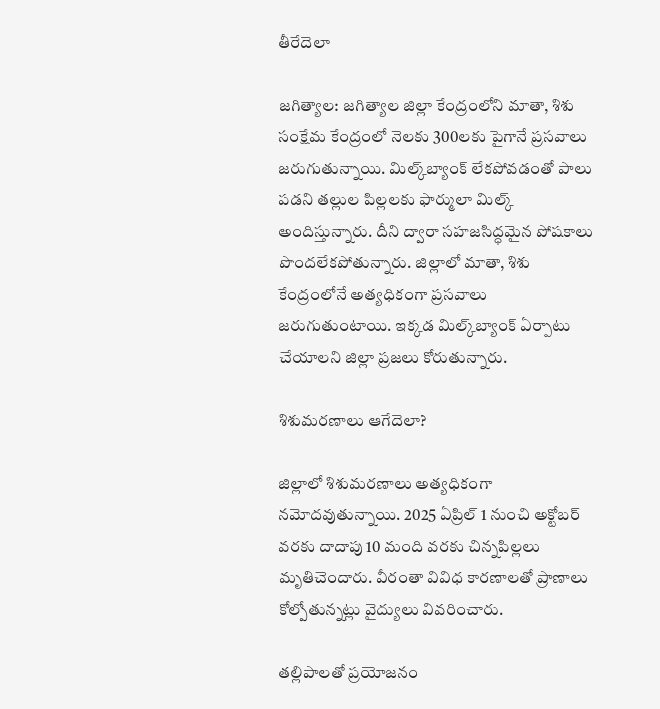తీరేదెలా

జగిత్యాల: జగిత్యాల జిల్లా కేంద్రంలోని మాతా, శిశు సంక్షేమ కేంద్రంలో నెలకు 300లకు పైగానే ప్రసవాలు జరుగుతున్నాయి. మిల్క్‌బ్యాంక్‌ లేకపోవడంతో పాలు పడని తల్లుల పిల్లలకు ఫార్ములా మిల్క్‌ అందిస్తున్నారు. దీని ద్వారా సహజసిద్ధమైన పోషకాలు పొందలేకపోతున్నారు. జిల్లాలో మాతా, శిశు కేంద్రంలోనే అత్యధికంగా ప్రసవాలు జరుగుతుంటాయి. ఇక్కడ మిల్క్‌బ్యాంక్‌ ఏర్పాటు చేయాలని జిల్లా ప్రజలు కోరుతున్నారు.

శిశుమరణాలు ఆగేదెలా?

జిల్లాలో శిశుమరణాలు అత్యధికంగా నమోదవుతున్నాయి. 2025 ఏప్రిల్‌ 1 నుంచి అక్టోబర్‌ వరకు దాదాపు 10 మంది వరకు చిన్నపిల్లలు మృతిచెందారు. వీరంతా వివిధ కారణాలతో ప్రాణాలు కోల్పోతున్నట్లు వైద్యులు వివరించారు.

తల్లిపాలతో ప్రయోజనం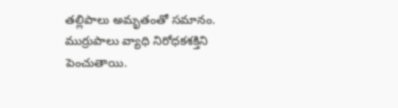తల్లిపాలు అమృతంతో సమానం. ముర్రుపాలు వ్యాధి నిరోధకశక్తిని పెంచుతాయి.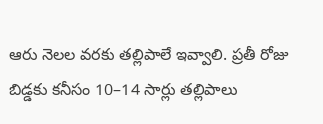ఆరు నెలల వరకు తల్లిపాలే ఇవ్వాలి. ప్రతీ రోజు బిడ్డకు కనీసం 10–14 సార్లు తల్లిపాలు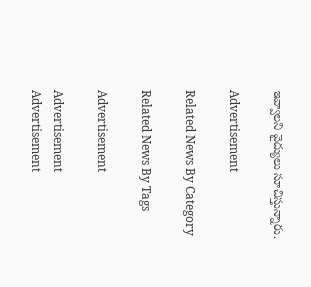ఇవ్వాలని వైద్యులు సూచిస్తున్నారు.

Advertisement

Related News By Category

Related News By Tags

Advertisement

Advertisement
Advertisement